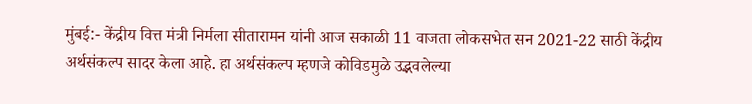मुंबई:- केंद्रीय वित्त मंत्री निर्मला सीतारामन यांनी आज सकाळी 11 वाजता लोकसभेत सन 2021-22 साठी केंद्रीय अर्थसंकल्प सादर केला आहे. हा अर्थसंकल्प म्हणजे कोविडमुळे उद्भवलेल्या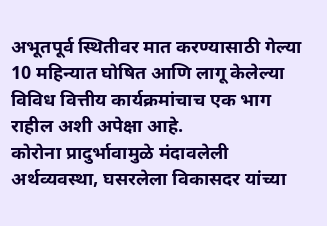अभूतपूर्व स्थितीवर मात करण्यासाठी गेल्या 10 महिन्यात घोषित आणि लागू केलेल्या विविध वित्तीय कार्यक्रमांचाच एक भाग राहील अशी अपेक्षा आहे.
कोरोना प्रादुर्भावामुळे मंदावलेली अर्थव्यवस्था, घसरलेला विकासदर यांच्या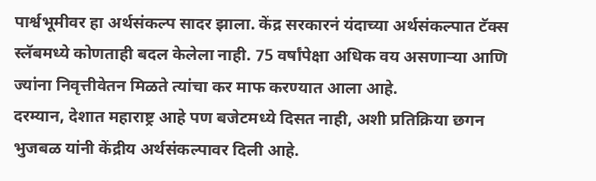पार्श्वभूमीवर हा अर्थसंकल्प सादर झाला. केंद्र सरकारनं यंदाच्या अर्थसंकल्पात टॅक्स स्लॅबमध्ये कोणताही बदल केलेला नाही. 75 वर्षांपेक्षा अधिक वय असणाऱ्या आणि ज्यांना निवृत्तीवेतन मिळते त्यांचा कर माफ करण्यात आला आहे.
दरम्यान, देशात महाराष्ट्र आहे पण बजेटमध्ये दिसत नाही, अशी प्रतिक्रिया छगन भुजबळ यांनी केंद्रीय अर्थसंकल्पावर दिली आहे.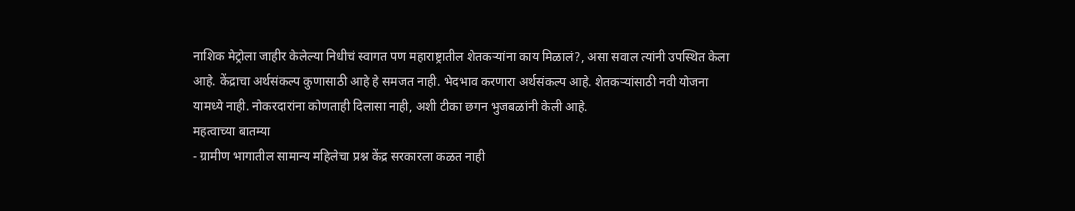नाशिक मेट्रोला जाहीर केलेल्या निधीचं स्वागत पण महाराष्ट्रातील शेतकऱ्यांना काय मिळालं?, असा सवाल त्यांनी उपस्थित केला आहे. केंद्राचा अर्थसंकल्प कुणासाठी आहे हे समजत नाही. भेदभाव करणारा अर्थसंकल्प आहे. शेतकऱ्यांसाठी नवी योजना यामध्ये नाही. नोकरदारांना कोणताही दिलासा नाही, अशी टीका छगन भुजबळांनी केली आहे.
महत्वाच्या बातम्या
- ग्रामीण भागातील सामान्य महिलेचा प्रश्न केंद्र सरकारला कळत नाही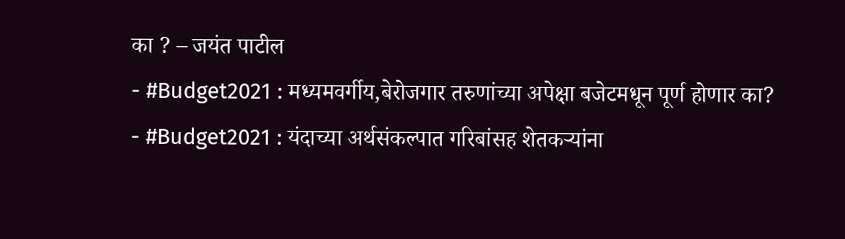का ? – जयंत पाटील
- #Budget2021 : मध्यमवर्गीय,बेरोजगार तरुणांच्या अपेक्षा बजेटमधून पूर्ण होणार का?
- #Budget2021 : यंदाच्या अर्थसंकल्पात गरिबांसह शेतकऱ्यांना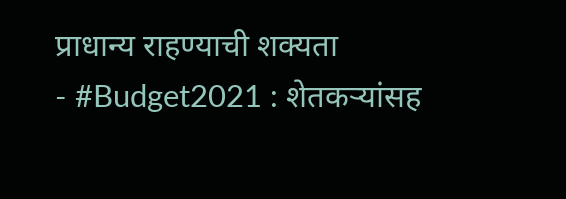प्राधान्य राहण्याची शक्यता
- #Budget2021 : शेतकऱ्यांसह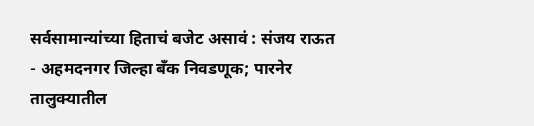सर्वसामान्यांच्या हिताचं बजेट असावं : संजय राऊत
- अहमदनगर जिल्हा बँक निवडणूक; पारनेर तालुक्यातील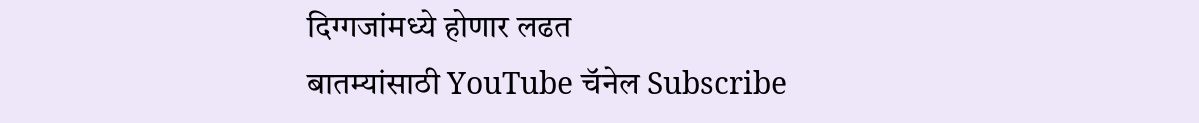दिग्गजांमध्ये होणार लढत
बातम्यांसाठी YouTube चॅनेल Subscribe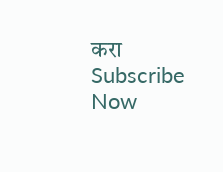करा
Subscribe Now